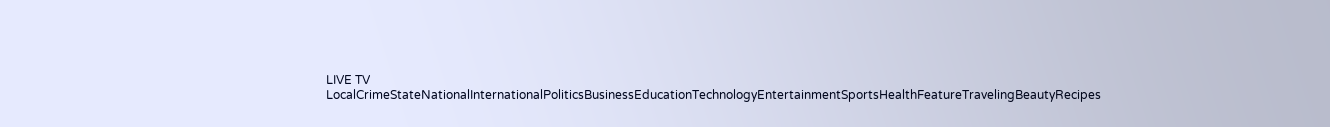LIVE TV LocalCrimeStateNationalInternationalPoliticsBusinessEducationTechnologyEntertainmentSportsHealthFeatureTravelingBeautyRecipes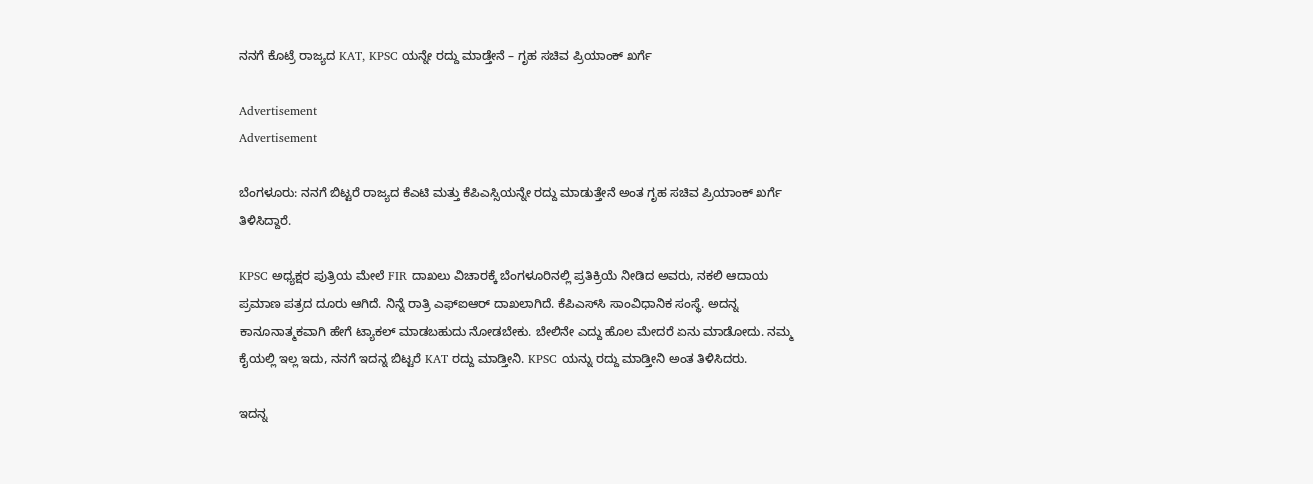ನನಗೆ ಕೊಟ್ರೆ ರಾಜ್ಯದ KAT, KPSC ಯನ್ನೇ ರದ್ದು ಮಾಡ್ತೇನೆ – ಗೃಹ ಸಚಿವ ಪ್ರಿಯಾಂಕ್ ಖರ್ಗೆ

Advertisement
Advertisement

ಬೆಂಗಳೂರು: ನನಗೆ ಬಿಟ್ಟರೆ ರಾಜ್ಯದ ಕೆಎಟಿ ಮತ್ತು ಕೆಪಿಎಸ್ಸಿಯನ್ನೇ ರದ್ದು ಮಾಡುತ್ತೇನೆ ಅಂತ ಗೃಹ ಸಚಿವ ಪ್ರಿಯಾಂಕ್ ಖರ್ಗೆ ತಿಳಿಸಿದ್ದಾರೆ.

KPSC ಅಧ್ಯಕ್ಷರ ಪುತ್ರಿಯ ಮೇಲೆ FIR ದಾಖಲು ವಿಚಾರಕ್ಕೆ ಬೆಂಗಳೂರಿನಲ್ಲಿ ಪ್ರತಿಕ್ರಿಯೆ ನೀಡಿದ ಅವರು, ನಕಲಿ ಆದಾಯ ಪ್ರಮಾಣ ಪತ್ರದ ದೂರು ಆಗಿದೆ. ನಿನ್ನೆ ರಾತ್ರಿ ಎಫ್‌ಐಆರ್‌ ದಾಖಲಾಗಿದೆ. ಕೆಪಿಎಸ್‌ಸಿ ಸಾಂವಿಧಾನಿಕ ಸಂಸ್ಥೆ. ಅದನ್ನ ಕಾನೂನಾತ್ಮಕವಾಗಿ ಹೇಗೆ ಟ್ಯಾಕಲ್ ಮಾಡಬಹುದು ನೋಡಬೇಕು. ಬೇಲಿನೇ ಎದ್ದು ಹೊಲ ಮೇದರೆ ಏನು ಮಾಡೋದು. ನಮ್ಮ ಕೈಯಲ್ಲಿ ಇಲ್ಲ ಇದು, ನನಗೆ ಇದನ್ನ ಬಿಟ್ಟರೆ KAT ರದ್ದು ಮಾಡ್ತೀನಿ. KPSC ಯನ್ನು ರದ್ದು ಮಾಡ್ತೀನಿ ಅಂತ ತಿಳಿಸಿದರು.

ಇದನ್ನ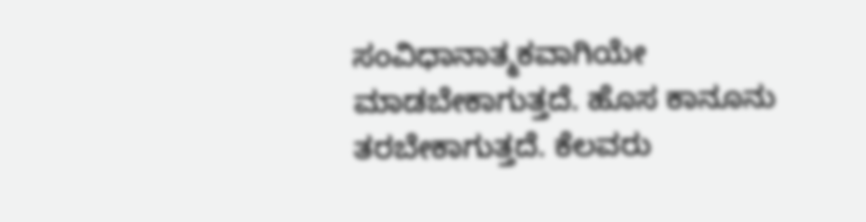ಸಂವಿಧಾನಾತ್ಮಕವಾಗಿಯೇ ಮಾಡಬೇಕಾಗುತ್ತದೆ. ಹೊಸ ಕಾನೂನು ತರಬೇಕಾಗುತ್ತದೆ. ಕೆಲವರು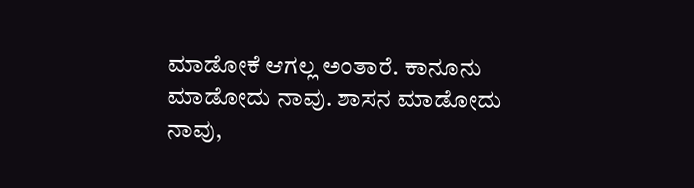ಮಾಡೋಕೆ ಆಗಲ್ಲ ಅಂತಾರೆ. ಕಾನೂನು ಮಾಡೋದು ನಾವು. ಶಾಸನ ಮಾಡೋದು ನಾವು,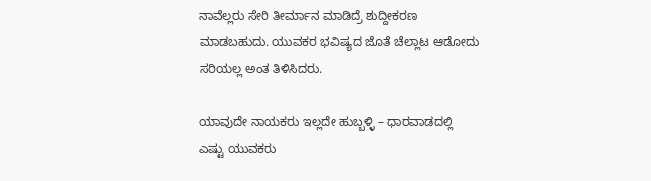ನಾವೆಲ್ಲರು ಸೇರಿ ತೀರ್ಮಾನ ಮಾಡಿದ್ರೆ ಶುದ್ದೀಕರಣ ಮಾಡಬಹುದು. ಯುವಕರ ಭವಿಷ್ಯದ ಜೊತೆ ಚೆಲ್ಲಾಟ ಆಡೋದು ಸರಿಯಲ್ಲ ಅಂತ ತಿಳಿಸಿದರು.

ಯಾವುದೇ ನಾಯಕರು ಇಲ್ಲದೇ ಹುಬ್ಬಳ್ಳಿ – ಧಾರವಾಡದಲ್ಲಿ ಎಷ್ಟು ಯುವಕರು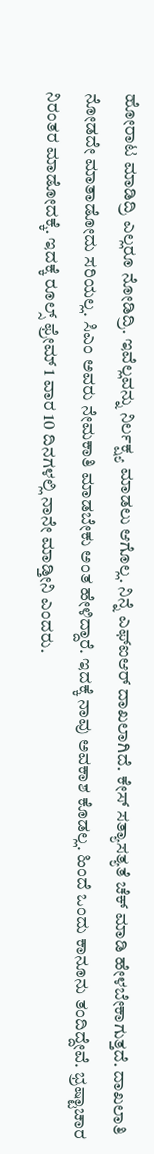ಹೋರಾಟ ಮಾಡಿದ್ರಿ ಎಲ್ಲರೂ ನೋಡಿದ್ರಿ. ಇವೆಲ್ಲವನ್ನು ನಿರ್ಲಕ್ಷ್ಯ ಮಾಡಲು ಆಗೊಲ್ಲ. ನಿನ್ನೆ ಎಫ್‌ಐಆರ್‌ ದಾಖಲಾಗಿದೆ. ಕೇಸ್ ಸತ್ಯಾಸತ್ಯತೆ ಚೆಕ್ ಮಾಡಿ ಹೇಳಬೇಕಾಗುತ್ತದೆ. ದಾಖಲಾತಿ ನೋಡದೇ ಮಾತಾಡೋದು ಸರಿಯಲ್ಲ. ಸಿಎಂ ಅವರು ನೇಮಕಾತಿ ಮಾಡಬೇಕು ಅಂತ ಹೇಳಿದ್ದಾರೆ. ಇದಕ್ಕೆ ನಾವು ಅವಕಾಶ ಕೊಡಲ್ಲ. ಹಿಂದೆ ಒಂದು ಕಾನೂನು ತಂದಿದ್ದೇವೆ. ಭ್ರಷ್ಟಾಚಾರ ನಿರಂತರ ಮಾಡೋದಕ್ಕೆ. ಇದಕ್ಕೆ ರೂಲ್ಸ್ ಫ್ರೇಮ್ 1 ವಾರ 10 ದಿನಗಳಲ್ಲಿ ನಾನೇ ಮಾಡ್ತೀನಿ ಎಂದರು.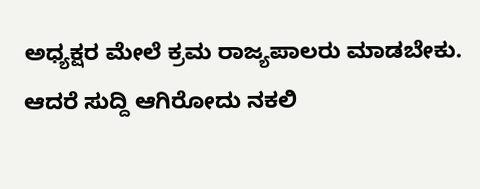ಅಧ್ಯಕ್ಷರ ಮೇಲೆ ಕ್ರಮ ರಾಜ್ಯಪಾಲರು ಮಾಡಬೇಕು. ಆದರೆ ಸುದ್ದಿ ಆಗಿರೋದು ನಕಲಿ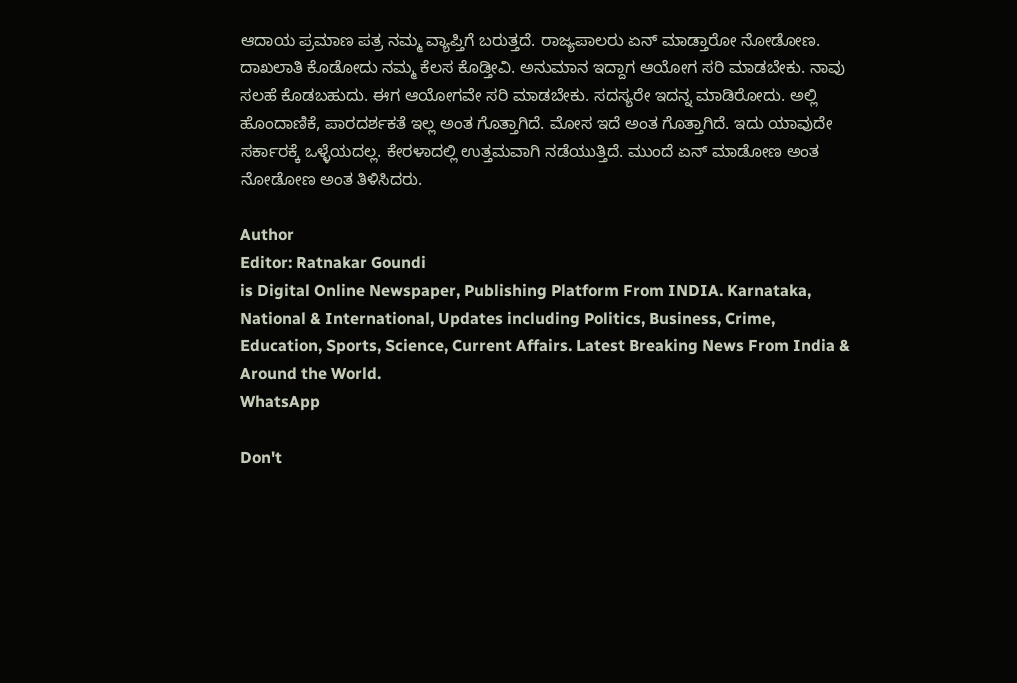ಆದಾಯ ಪ್ರಮಾಣ ಪತ್ರ ನಮ್ಮ ವ್ಯಾಪ್ತಿಗೆ ಬರುತ್ತದೆ. ರಾಜ್ಯಪಾಲರು ಏನ್ ಮಾಡ್ತಾರೋ ನೋಡೋಣ. ದಾಖಲಾತಿ ಕೊಡೋದು ನಮ್ಮ ಕೆಲಸ ಕೊಡ್ತೀವಿ. ಅನುಮಾನ ಇದ್ದಾಗ ಆಯೋಗ ಸರಿ ಮಾಡಬೇಕು. ನಾವು ಸಲಹೆ ಕೊಡಬಹುದು. ಈಗ ಆಯೋಗವೇ ಸರಿ ಮಾಡಬೇಕು. ಸದಸ್ಯರೇ ಇದನ್ನ ಮಾಡಿರೋದು. ಅಲ್ಲಿ ಹೊಂದಾಣಿಕೆ, ಪಾರದರ್ಶಕತೆ ಇಲ್ಲ ಅಂತ ಗೊತ್ತಾಗಿದೆ. ಮೋಸ ಇದೆ ಅಂತ ಗೊತ್ತಾಗಿದೆ. ಇದು ಯಾವುದೇ ಸರ್ಕಾರಕ್ಕೆ ಒಳ್ಳೆಯದಲ್ಲ. ಕೇರಳಾದಲ್ಲಿ ಉತ್ತಮವಾಗಿ ನಡೆಯುತ್ತಿದೆ. ಮುಂದೆ ಏನ್ ಮಾಡೋಣ ಅಂತ ನೋಡೋಣ ಅಂತ ತಿಳಿಸಿದರು.

Author
Editor: Ratnakar Goundi
is Digital Online Newspaper, Publishing Platform From INDIA. Karnataka, National & International, Updates including Politics, Business, Crime, Education, Sports, Science, Current Affairs. Latest Breaking News From India & Around the World.
WhatsApp

Don't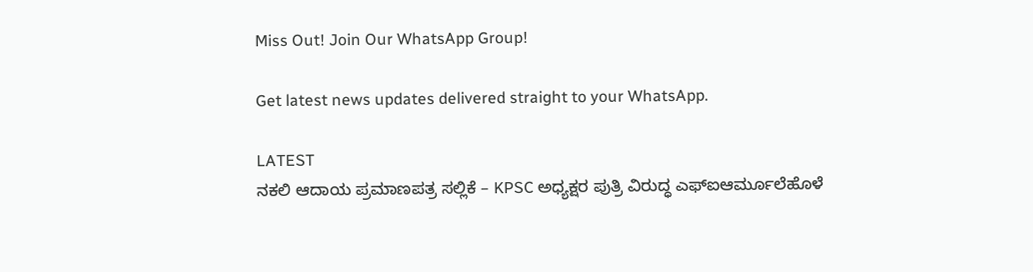Miss Out! Join Our WhatsApp Group!

Get latest news updates delivered straight to your WhatsApp.

LATEST
ನಕಲಿ ಆದಾಯ ಪ್ರಮಾಣಪತ್ರ ಸಲ್ಲಿಕೆ – KPSC ಅಧ್ಯಕ್ಷರ ಪುತ್ರಿ ವಿರುದ್ಧ ಎಫ್‌ಐಆರ್ಮೂಲೆಹೊಳೆ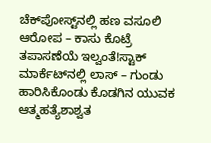ಚೆಕ್‌ಪೋಸ್ಟ್‌ನಲ್ಲಿ ಹಣ ವಸೂಲಿ ಆರೋಪ – ಕಾಸು ಕೊಟ್ರೆ ತಪಾಸಣೆಯೆ ಇಲ್ವಂತೆ!ಸ್ಟಾಕ್‌ ಮಾರ್ಕೆಟ್‌ನಲ್ಲಿ ಲಾಸ್‌ – ಗುಂಡು ಹಾರಿಸಿಕೊಂಡು ಕೊಡಗಿನ ಯುವಕ ಆತ್ಮಹತ್ಯೆಶಾಶ್ವತ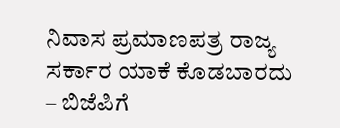ನಿವಾಸ ಪ್ರಮಾಣಪತ್ರ ರಾಜ್ಯ ಸರ್ಕಾರ ಯಾಕೆ ಕೊಡಬಾರದು – ಬಿಜೆಪಿಗೆ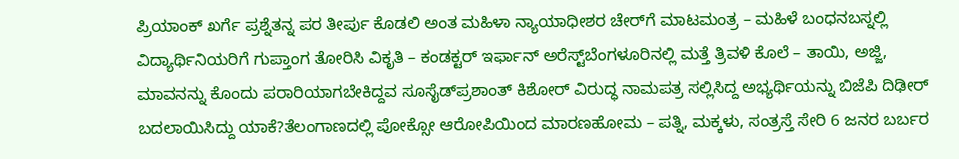ಪ್ರಿಯಾಂಕ್ ಖರ್ಗೆ ಪ್ರಶ್ನೆತನ್ನ ಪರ ತೀರ್ಪು ಕೊಡಲಿ ಅಂತ ಮಹಿಳಾ ನ್ಯಾಯಾಧೀಶರ ಚೇರ್‌ಗೆ ಮಾಟಮಂತ್ರ – ಮಹಿಳೆ ಬಂಧನಬಸ್ನಲ್ಲಿ ವಿದ್ಯಾರ್ಥಿನಿಯರಿಗೆ ಗುಪ್ತಾಂಗ ತೋರಿಸಿ ವಿಕೃತಿ – ಕಂಡಕ್ಟರ್ ಇರ್ಫಾನ್ ಅರೆಸ್ಟ್‌ಬೆಂಗಳೂರಿನಲ್ಲಿ ಮತ್ತೆ ತ್ರಿವಳಿ ಕೊಲೆ – ತಾಯಿ, ಅಜ್ಜಿ, ಮಾವನನ್ನು ಕೊಂದು ಪರಾರಿಯಾಗಬೇಕಿದ್ದವ ಸೂಸೈಡ್‌ಪ್ರಶಾಂತ್ ಕಿಶೋರ್ ವಿರುದ್ಧ ನಾಮಪತ್ರ ಸಲ್ಲಿಸಿದ್ದ ಅಭ್ಯರ್ಥಿಯನ್ನು ಬಿಜೆಪಿ ದಿಢೀರ್‌ ಬದಲಾಯಿಸಿದ್ದು ಯಾಕೆ?ತೆಲಂಗಾಣದಲ್ಲಿ ಪೋಕ್ಸೋ ಆರೋಪಿಯಿಂದ ಮಾರಣಹೋಮ – ಪತ್ನಿ, ಮಕ್ಕಳು, ಸಂತ್ರಸ್ತೆ ಸೇರಿ 6 ಜನರ ಬರ್ಬರ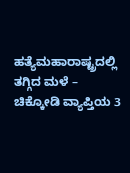ಹತ್ಯೆಮಹಾರಾಷ್ಟ್ರದಲ್ಲಿ ತಗ್ಗಿದ ಮಳೆ – ಚಿಕ್ಕೋಡಿ ವ್ಯಾಪ್ತಿಯ 3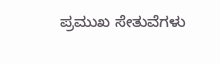ಪ್ರಮುಖ ಸೇತುವೆಗಳು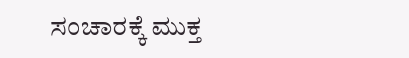ಸಂಚಾರಕ್ಕೆ ಮುಕ್ತ